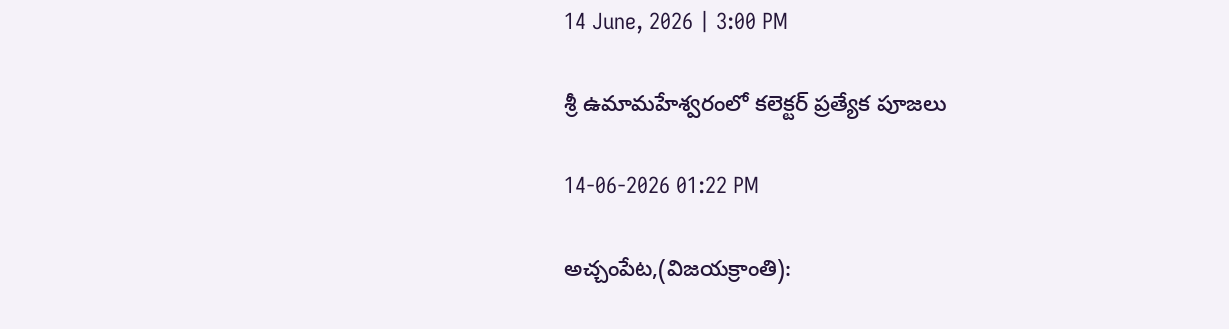14 June, 2026 | 3:00 PM

శ్రీ ఉమామహేశ్వరంలో కలెక్టర్ ప్రత్యేక పూజలు

14-06-2026 01:22 PM

అచ్చంపేట,(విజయక్రాంతి):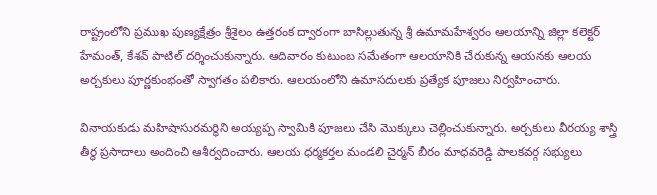రాష్ట్రంలోని ప్రముఖ పుణ్యక్షేత్రం శ్రీశైలం ఉత్తరంక ద్వారంగా బాసిల్లుతున్న శ్రీ ఉమామహేశ్వరం ఆలయాన్ని జిల్లా కలెక్టర్ హేమంత్, కేశవ్ పాటిల్ దర్శించుకున్నారు. ఆదివారం కుటుంబ సమేతంగా ఆలయానికి చేరుకున్న ఆయనకు ఆలయ అర్చకులు పూర్ణకుంభంతో స్వాగతం పలికారు. ఆలయంలోని ఉమాసదులకు ప్రత్యేక పూజలు నిర్వహించారు.

వినాయకుడు మహిషాసురమర్ధిని అయ్యప్ప స్వామికి పూజలు చేసి మొక్కులు చెల్లించుకున్నారు. అర్చకులు వీరయ్య శాస్త్రి తీర్థ ప్రసాదాలు అందించి ఆశీర్వదించారు. ఆలయ ధర్మకర్తల మండలి చైర్మన్ బీరం మాధవరెడ్డి పాలకవర్గ సభ్యులు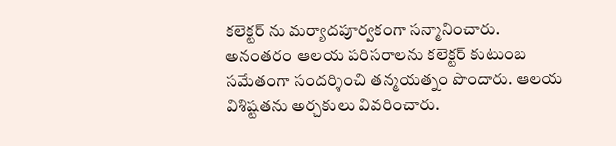కలెక్టర్ ను మర్యాదపూర్వకంగా సన్మానించారు. అనంతరం ఆలయ పరిసరాలను కలెక్టర్ కుటుంబ సమేతంగా సందర్శించి తన్మయత్నం పొందారు. ఆలయ విశిష్టతను అర్చకులు వివరించారు.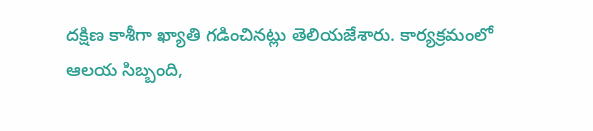దక్షిణ కాశీగా ఖ్యాతి గడించినట్లు తెలియజేశారు. కార్యక్రమంలో ఆలయ సిబ్బంది,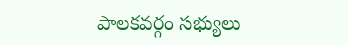పాలకవర్గం సభ్యులు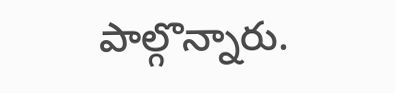పాల్గొన్నారు.